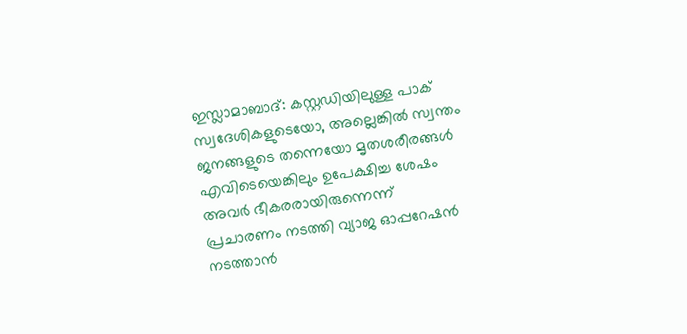ഇസ്ലാമാബാദ്: കസ്റ്റഡിയിലുള്ള പാക് സ്വദേശികളുടെയോ, അല്ലെങ്കിൽ സ്വന്തം ജനങ്ങളുടെ തന്നെയോ മൃതശരീരങ്ങൾ എവിടെയെങ്കിലും ഉപേക്ഷിച്ച ശേഷം അവർ ഭീകരരായിരുന്നെന്ന് പ്രചാരണം നടത്തി വ്യാജ ഓപ്പറേഷൻ നടത്താൻ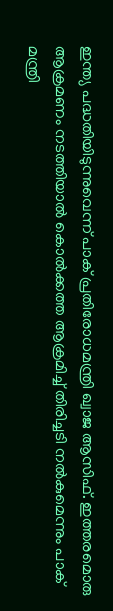ഇന്ത്യ പദ്ധതിയിടുന്നുവെന്ന് പാക് പ്രതിരോധമന്ത്രി ഖ്വാജ ആസിഫ്. ഇത്തരമൊരു ആക്രമണം നടത്തിയാൽ കൊൽക്കത്ത ആക്രമിച്ച് തിരിച്ചടി നൽകുമെന്നും പാക് മന്ത്രി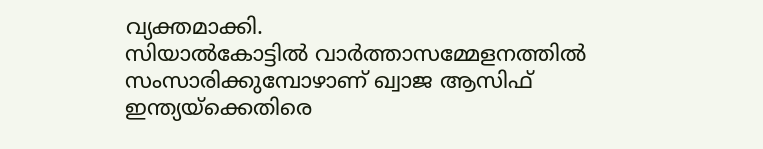വ്യക്തമാക്കി.
സിയാൽകോട്ടിൽ വാർത്താസമ്മേളനത്തിൽ സംസാരിക്കുമ്പോഴാണ് ഖ്വാജ ആസിഫ് ഇന്ത്യയ്ക്കെതിരെ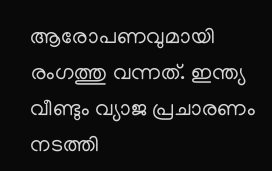ആരോപണവുമായി രംഗത്തു വന്നത്. ഇന്ത്യ വീണ്ടും വ്യാജ പ്രചാരണം നടത്തി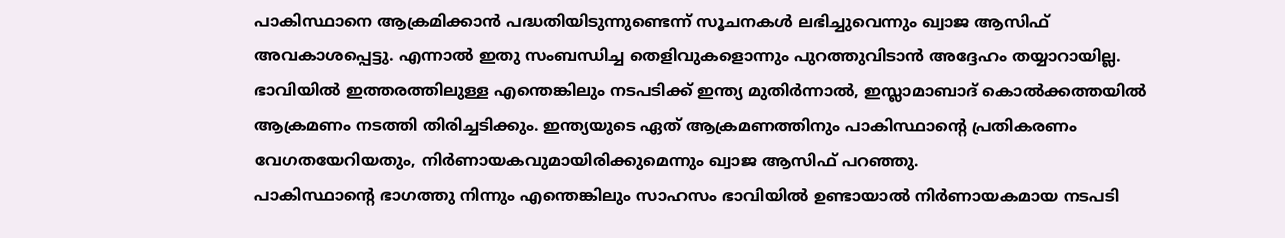പാകിസ്ഥാനെ ആക്രമിക്കാൻ പദ്ധതിയിടുന്നുണ്ടെന്ന് സൂചനകൾ ലഭിച്ചുവെന്നും ഖ്വാജ ആസിഫ് അവകാശപ്പെട്ടു. എന്നാൽ ഇതു സംബന്ധിച്ച തെളിവുകളൊന്നും പുറത്തുവിടാൻ അദ്ദേഹം തയ്യാറായില്ല.
ഭാവിയിൽ ഇത്തരത്തിലുള്ള എന്തെങ്കിലും നടപടിക്ക് ഇന്ത്യ മുതിർന്നാൽ, ഇസ്ലാമാബാദ് കൊൽക്കത്തയിൽ ആക്രമണം നടത്തി തിരിച്ചടിക്കും. ഇന്ത്യയുടെ ഏത് ആക്രമണത്തിനും പാകിസ്ഥാന്റെ പ്രതികരണം വേഗതയേറിയതും, നിർണായകവുമായിരിക്കുമെന്നും ഖ്വാജ ആസിഫ് പറഞ്ഞു.
പാകിസ്ഥാന്റെ ഭാഗത്തു നിന്നും എന്തെങ്കിലും സാഹസം ഭാവിയിൽ ഉണ്ടായാൽ നിർണായകമായ നടപടി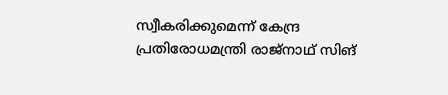സ്വീകരിക്കുമെന്ന് കേന്ദ്ര പ്രതിരോധമന്ത്രി രാജ്നാഥ് സിങ്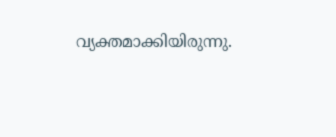വ്യക്തമാക്കിയിരുന്നു.